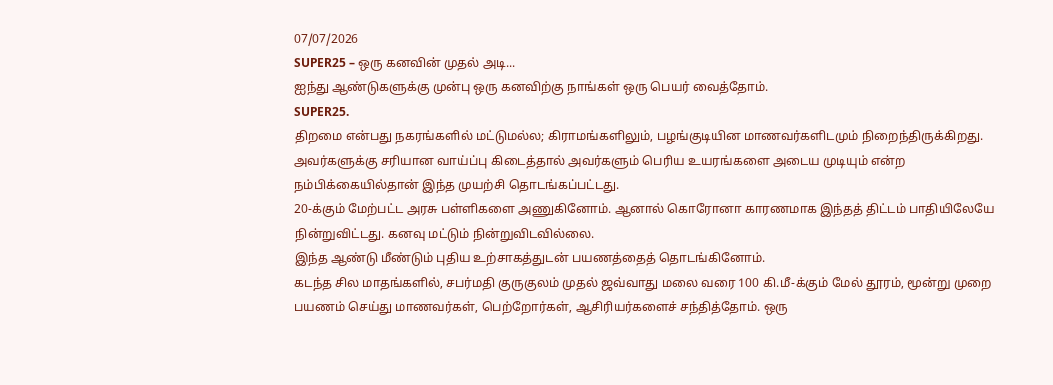07/07/2026
SUPER25 – ஒரு கனவின் முதல் அடி...
ஐந்து ஆண்டுகளுக்கு முன்பு ஒரு கனவிற்கு நாங்கள் ஒரு பெயர் வைத்தோம்.
SUPER25.
திறமை என்பது நகரங்களில் மட்டுமல்ல; கிராமங்களிலும், பழங்குடியின மாணவர்களிடமும் நிறைந்திருக்கிறது. அவர்களுக்கு சரியான வாய்ப்பு கிடைத்தால் அவர்களும் பெரிய உயரங்களை அடைய முடியும் என்ற நம்பிக்கையில்தான் இந்த முயற்சி தொடங்கப்பட்டது.
20-க்கும் மேற்பட்ட அரசு பள்ளிகளை அணுகினோம். ஆனால் கொரோனா காரணமாக இந்தத் திட்டம் பாதியிலேயே நின்றுவிட்டது. கனவு மட்டும் நின்றுவிடவில்லை.
இந்த ஆண்டு மீண்டும் புதிய உற்சாகத்துடன் பயணத்தைத் தொடங்கினோம்.
கடந்த சில மாதங்களில், சபர்மதி குருகுலம் முதல் ஜவ்வாது மலை வரை 100 கி.மீ-க்கும் மேல் தூரம், மூன்று முறை பயணம் செய்து மாணவர்கள், பெற்றோர்கள், ஆசிரியர்களைச் சந்தித்தோம். ஒரு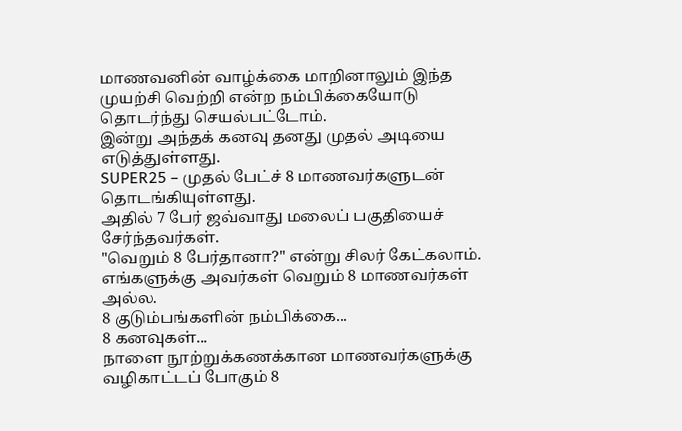மாணவனின் வாழ்க்கை மாறினாலும் இந்த முயற்சி வெற்றி என்ற நம்பிக்கையோடு தொடர்ந்து செயல்பட்டோம்.
இன்று அந்தக் கனவு தனது முதல் அடியை எடுத்துள்ளது.
SUPER25 – முதல் பேட்ச் 8 மாணவர்களுடன் தொடங்கியுள்ளது.
அதில் 7 பேர் ஜவ்வாது மலைப் பகுதியைச் சேர்ந்தவர்கள்.
"வெறும் 8 பேர்தானா?" என்று சிலர் கேட்கலாம்.
எங்களுக்கு அவர்கள் வெறும் 8 மாணவர்கள் அல்ல.
8 குடும்பங்களின் நம்பிக்கை...
8 கனவுகள்...
நாளை நூற்றுக்கணக்கான மாணவர்களுக்கு வழிகாட்டப் போகும் 8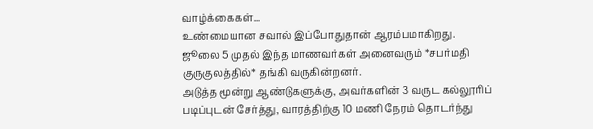வாழ்க்கைகள்...
உண்மையான சவால் இப்போதுதான் ஆரம்பமாகிறது.
ஜூலை 5 முதல் இந்த மாணவர்கள் அனைவரும் *சபர்மதி குருகுலத்தில்* தங்கி வருகின்றனர்.
அடுத்த மூன்று ஆண்டுகளுக்கு, அவர்களின் 3 வருட கல்லூரிப் படிப்புடன் சேர்த்து, வாரத்திற்கு 10 மணி நேரம் தொடர்ந்து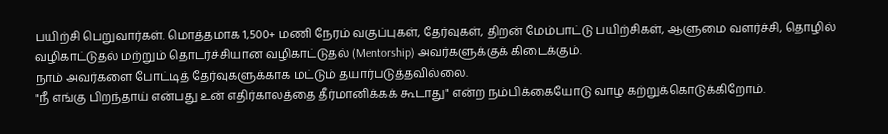பயிற்சி பெறுவார்கள். மொத்தமாக 1,500+ மணி நேரம் வகுப்புகள், தேர்வுகள், திறன் மேம்பாட்டு பயிற்சிகள், ஆளுமை வளர்ச்சி, தொழில் வழிகாட்டுதல் மற்றும் தொடர்ச்சியான வழிகாட்டுதல் (Mentorship) அவர்களுக்குக் கிடைக்கும்.
நாம் அவர்களை போட்டித் தேர்வுகளுக்காக மட்டும் தயார்படுத்தவில்லை.
"நீ எங்கு பிறந்தாய் என்பது உன் எதிர்காலத்தை தீர்மானிக்கக் கூடாது" என்ற நம்பிக்கையோடு வாழ கற்றுக்கொடுக்கிறோம்.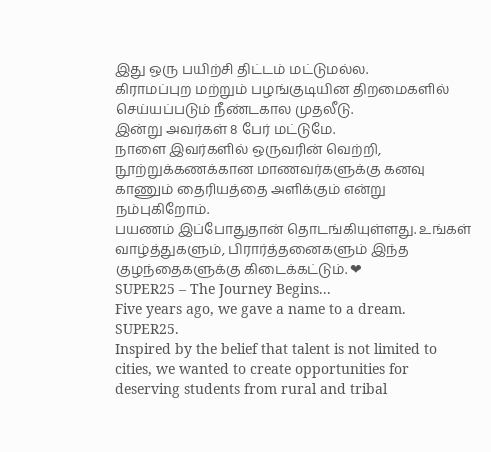இது ஒரு பயிற்சி திட்டம் மட்டுமல்ல.
கிராமப்புற மற்றும் பழங்குடியின திறமைகளில் செய்யப்படும் நீண்டகால முதலீடு.
இன்று அவர்கள் 8 பேர் மட்டுமே.
நாளை இவர்களில் ஒருவரின் வெற்றி, நூற்றுக்கணக்கான மாணவர்களுக்கு கனவு காணும் தைரியத்தை அளிக்கும் என்று நம்புகிறோம்.
பயணம் இப்போதுதான் தொடங்கியுள்ளது. உங்கள் வாழ்த்துகளும், பிரார்த்தனைகளும் இந்த குழந்தைகளுக்கு கிடைக்கட்டும். ❤
SUPER25 – The Journey Begins...
Five years ago, we gave a name to a dream.
SUPER25.
Inspired by the belief that talent is not limited to cities, we wanted to create opportunities for deserving students from rural and tribal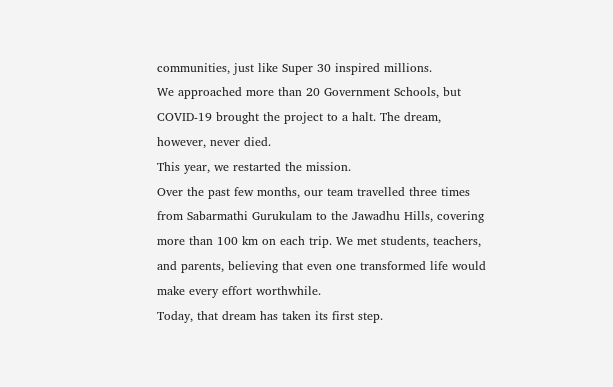communities, just like Super 30 inspired millions.
We approached more than 20 Government Schools, but COVID-19 brought the project to a halt. The dream, however, never died.
This year, we restarted the mission.
Over the past few months, our team travelled three times from Sabarmathi Gurukulam to the Jawadhu Hills, covering more than 100 km on each trip. We met students, teachers, and parents, believing that even one transformed life would make every effort worthwhile.
Today, that dream has taken its first step.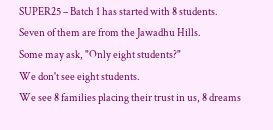SUPER25 – Batch 1 has started with 8 students.
Seven of them are from the Jawadhu Hills.
Some may ask, "Only eight students?"
We don't see eight students.
We see 8 families placing their trust in us, 8 dreams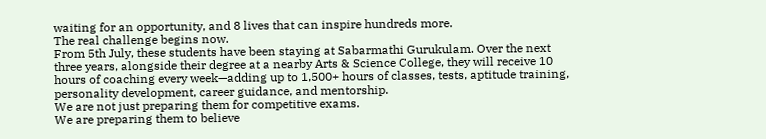waiting for an opportunity, and 8 lives that can inspire hundreds more.
The real challenge begins now.
From 5th July, these students have been staying at Sabarmathi Gurukulam. Over the next three years, alongside their degree at a nearby Arts & Science College, they will receive 10 hours of coaching every week—adding up to 1,500+ hours of classes, tests, aptitude training, personality development, career guidance, and mentorship.
We are not just preparing them for competitive exams.
We are preparing them to believe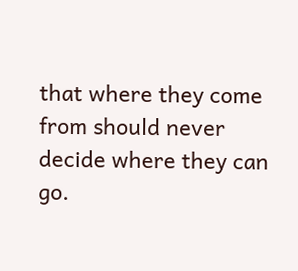that where they come from should never decide where they can go.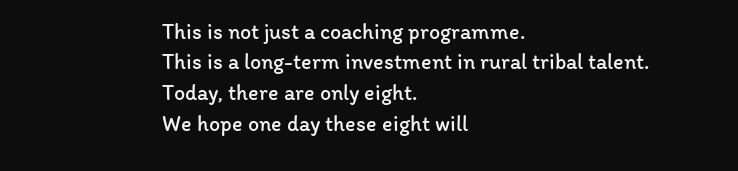This is not just a coaching programme.
This is a long-term investment in rural tribal talent.
Today, there are only eight.
We hope one day these eight will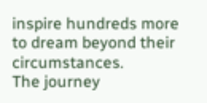inspire hundreds more to dream beyond their circumstances.
The journey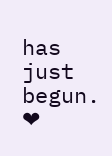has just begun. ❤